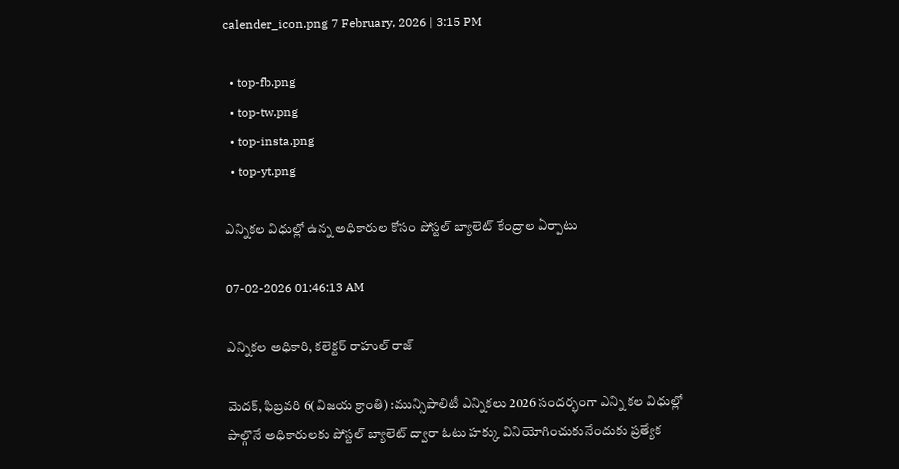calender_icon.png 7 February, 2026 | 3:15 PM

  • top-fb.png
  • top-tw.png
  • top-insta.png
  • top-yt.png

ఎన్నికల విధుల్లో ఉన్న అధికారుల కోసం పోస్టల్ బ్యాలెట్ కేంద్రాల ఏర్పాటు

07-02-2026 01:46:13 AM

ఎన్నికల అధికారి, కలెక్టర్ రాహుల్ రాజ్

మెదక్, ఫిబ్రవరి 6(విజయ క్రాంతి) :మున్సిపాలిటీ ఎన్నికలు 2026 సందర్భంగా ఎన్ని కల విధుల్లో పాల్గొనే అధికారులకు పోస్టల్ బ్యాలెట్ ద్వారా ఓటు హక్కు వినియోగించుకునేందుకు ప్రత్యేక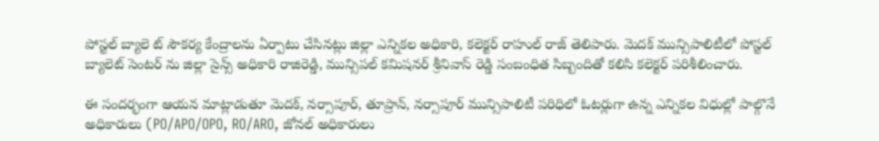పోస్టల్ బ్యాలె ట్ సౌకర్య కేంద్రాలను ఏర్పాటు చేసినట్లు జిల్లా ఎన్నికల అధికారి, కలెక్టర్ రాహుల్ రాజ్ తెలిపారు. మెదక్ మున్సిపాలిటీలో పోస్టల్ బ్యాలెట్ సెంటర్ ను జిల్లా సైన్స్ అధికారి రాజిరెడ్డి, మున్సిపల్ కమిషనర్ శ్రీనివాస్ రెడ్డి సంబంధిత సిబ్బందితో కలిసి కలెక్టర్ పరిశీలించారు.

ఈ సందర్భంగా ఆయన మాట్లాడుతూ మెదక్, నర్సాపూర్, తూప్రాన్, నర్సాపూర్ మున్సిపాలిటీ పరిధిలో ఓటర్లుగా ఉన్న ఎన్నికల విధుల్లో పాల్గొనే అధికారులు (PO/APO/OPO, RO/ARO, జోనల్ అధికారులు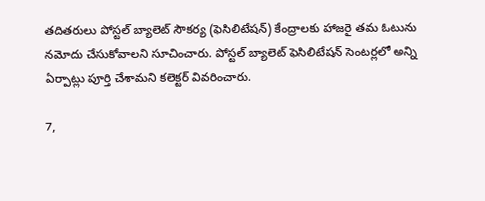తదితరులు పోస్టల్ బ్యాలెట్ సౌకర్య (ఫెసిలిటేషన్) కేంద్రాలకు హాజరై తమ ఓటును నమోదు చేసుకోవాలని సూచించారు. పోస్టల్ బ్యాలెట్ ఫెసిలిటేషన్ సెంటర్లలో అన్ని ఏర్పాట్లు పూర్తి చేశామని కలెక్టర్ వివరించారు.

7,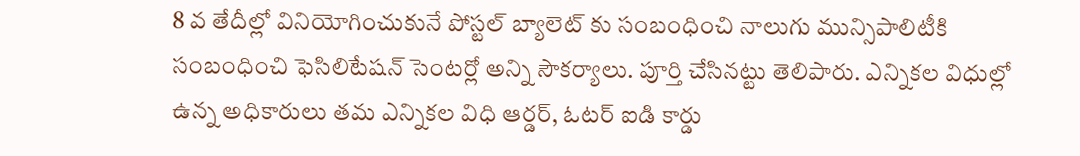8 వ తేదీల్లో వినియోగించుకునే పోస్టల్ బ్యాలెట్ కు సంబంధించి నాలుగు మున్సిపాలిటీకి సంబంధించి ఫెసిలిటేషన్ సెంటర్లో అన్ని సౌకర్యాలు. పూర్తి చేసినట్టు తెలిపారు. ఎన్నికల విధుల్లో ఉన్న అధికారులు తమ ఎన్నికల విధి ఆర్డర్, ఓటర్ ఐడి కార్డు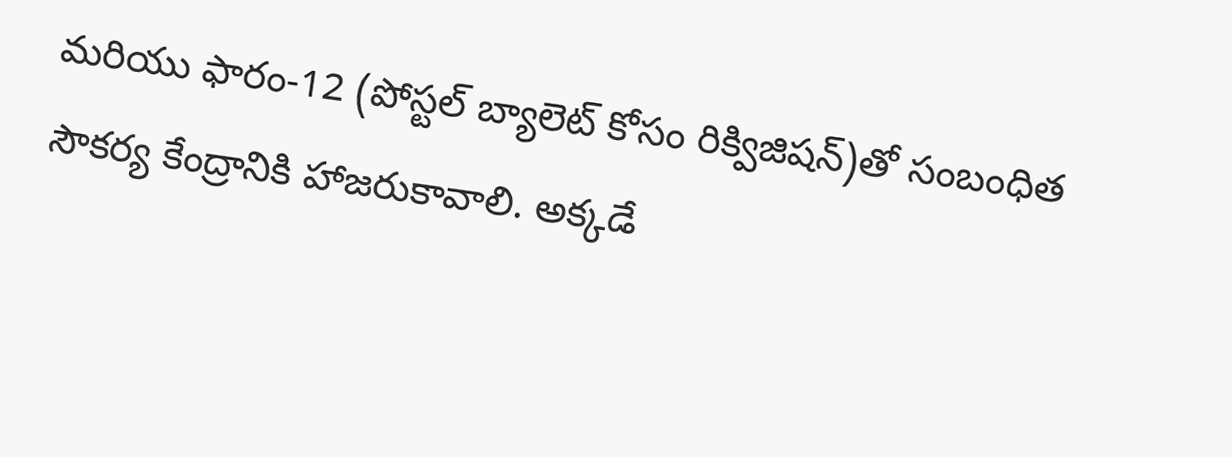మరియు ఫారం-12 (పోస్టల్ బ్యాలెట్ కోసం రిక్విజిషన్)తో సంబంధిత సౌకర్య కేంద్రానికి హాజరుకావాలి. అక్కడే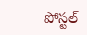పోస్టల్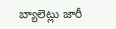బ్యాలెట్లు జారీ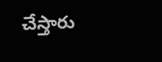చేస్తారు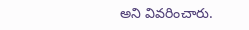అని వివరించారు.